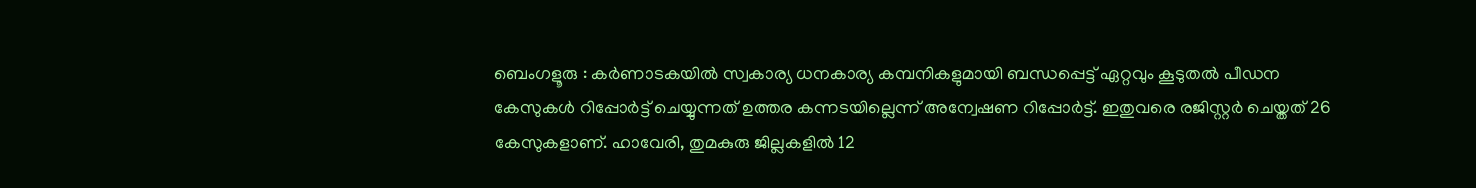ബെംഗളൂരു : കർണാടകയിൽ സ്വകാര്യ ധനകാര്യ കമ്പനികളുമായി ബന്ധപ്പെട്ട് ഏറ്റവും കൂടുതൽ പീഡന കേസുകൾ റിപ്പോർട്ട് ചെയ്യുന്നത് ഉത്തര കന്നടയില്ലെന്ന് അന്വേഷണ റിപ്പോർട്ട്. ഇതുവരെ രജിസ്റ്റർ ചെയ്തത് 26 കേസുകളാണ്. ഹാവേരി, തുമകുരു ജില്ലകളിൽ 12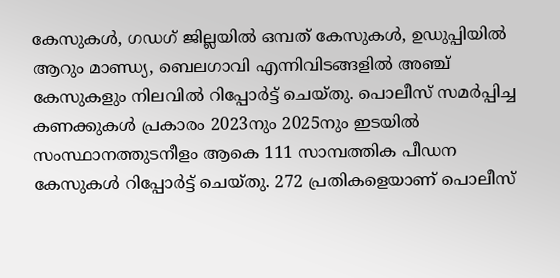കേസുകൾ, ഗഡഗ് ജില്ലയിൽ ഒമ്പത് കേസുകൾ, ഉഡുപ്പിയിൽ ആറും മാണ്ഡ്യ, ബെലഗാവി എന്നിവിടങ്ങളിൽ അഞ്ച് കേസുകളും നിലവിൽ റിപ്പോർട്ട് ചെയ്തു. പൊലീസ് സമർപ്പിച്ച കണക്കുകൾ പ്രകാരം 2023നും 2025നും ഇടയിൽ സംസ്ഥാനത്തുടനീളം ആകെ 111 സാമ്പത്തിക പീഡന കേസുകൾ റിപ്പോർട്ട് ചെയ്തു. 272 പ്രതികളെയാണ് പൊലീസ്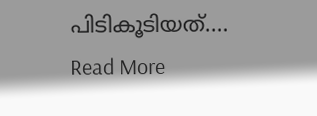പിടികൂടിയത്.…
Read More